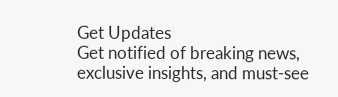Get Updates
Get notified of breaking news, exclusive insights, and must-see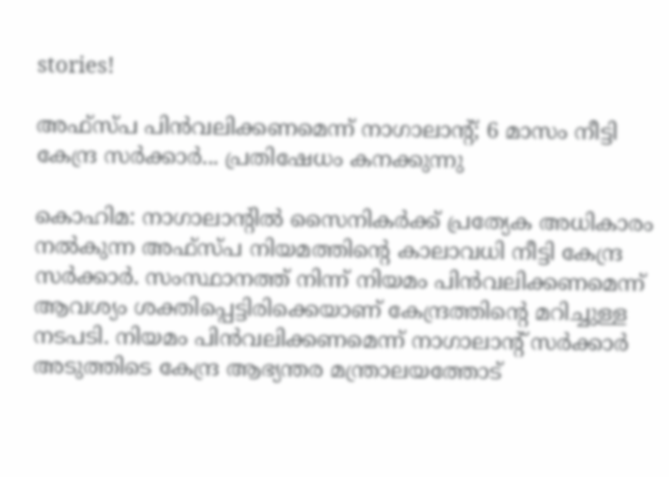stories!

അഫ്‌സ്പ പിന്‍വലിക്കണമെന്ന് നാഗാലാന്റ്; 6 മാസം നീട്ടി കേന്ദ്ര സര്‍ക്കാര്‍... പ്രതിഷേധം കനക്കുന്നു

കൊഹിമ: നാഗാലാന്റില്‍ സൈനികര്‍ക്ക് പ്രത്യേക അധികാരം നല്‍കുന്ന അഫ്‌സ്പ നിയമത്തിന്റെ കാലാവധി നീട്ടി കേന്ദ്ര സര്‍ക്കാര്‍. സംസ്ഥാനത്ത് നിന്ന് നിയമം പിന്‍വലിക്കണമെന്ന് ആവശ്യം ശക്തിപ്പെട്ടിരിക്കെയാണ് കേന്ദ്രത്തിന്റെ മറിച്ചുള്ള നടപടി. നിയമം പിന്‍വലിക്കണമെന്ന് നാഗാലാന്റ് സര്‍ക്കാര്‍ അടുത്തിടെ കേന്ദ്ര ആഭ്യന്തര മന്ത്രാലയത്തോട്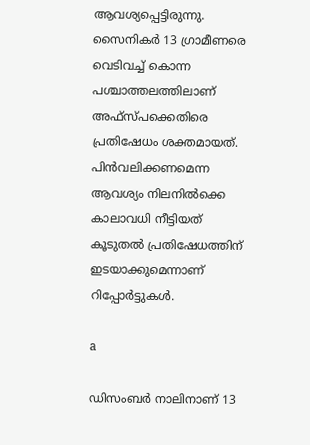ആവശ്യപ്പെട്ടിരുന്നു. സൈനികര്‍ 13 ഗ്രാമീണരെ വെടിവച്ച് കൊന്ന പശ്ചാത്തലത്തിലാണ് അഫ്‌സ്പക്കെതിരെ പ്രതിഷേധം ശക്തമായത്. പിന്‍വലിക്കണമെന്ന ആവശ്യം നിലനില്‍ക്കെ കാലാവധി നീട്ടിയത് കൂടുതല്‍ പ്രതിഷേധത്തിന് ഇടയാക്കുമെന്നാണ് റിപ്പോര്‍ട്ടുകള്‍.

a

ഡിസംബര്‍ നാലിനാണ് 13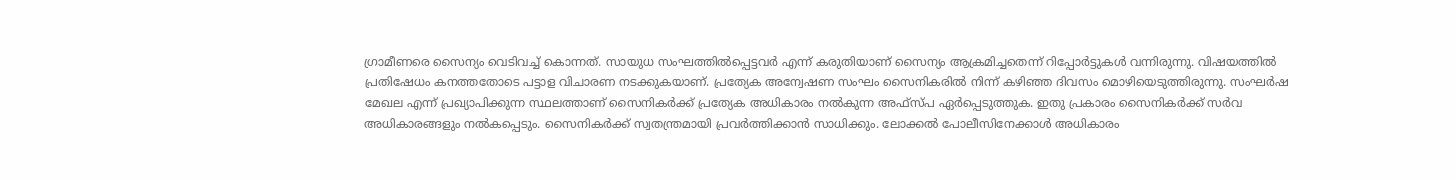ഗ്രാമീണരെ സൈന്യം വെടിവച്ച് കൊന്നത്. സായുധ സംഘത്തില്‍പ്പെട്ടവര്‍ എന്ന് കരുതിയാണ് സൈന്യം ആക്രമിച്ചതെന്ന് റിപ്പോര്‍ട്ടുകള്‍ വന്നിരുന്നു. വിഷയത്തില്‍ പ്രതിഷേധം കനത്തതോടെ പട്ടാള വിചാരണ നടക്കുകയാണ്. പ്രത്യേക അന്വേഷണ സംഘം സൈനികരില്‍ നിന്ന് കഴിഞ്ഞ ദിവസം മൊഴിയെടുത്തിരുന്നു. സംഘര്‍ഷ മേഖല എന്ന് പ്രഖ്യാപിക്കുന്ന സ്ഥലത്താണ് സൈനികര്‍ക്ക് പ്രത്യേക അധികാരം നല്‍കുന്ന അഫ്‌സ്പ ഏര്‍പ്പെടുത്തുക. ഇതു പ്രകാരം സൈനികര്‍ക്ക് സര്‍വ അധികാരങ്ങളും നല്‍കപ്പെടും. സൈനികര്‍ക്ക് സ്വതന്ത്രമായി പ്രവര്‍ത്തിക്കാന്‍ സാധിക്കും. ലോക്കല്‍ പോലീസിനേക്കാള്‍ അധികാരം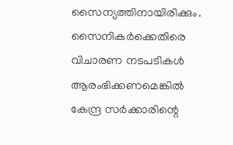സൈന്യത്തിനായിരിക്കും. സൈനികര്‍ക്കെതിരെ വിചാരണ നടപടികള്‍ ആരംഭിക്കണമെങ്കില്‍ കേന്ദ്ര സര്‍ക്കാരിന്റെ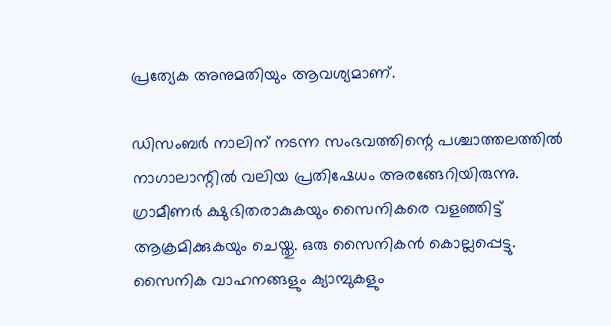പ്രത്യേക അനുമതിയും ആവശ്യമാണ്.

ഡിസംബര്‍ നാലിന് നടന്ന സംഭവത്തിന്റെ പശ്ചാത്തലത്തില്‍ നാഗാലാന്റില്‍ വലിയ പ്രതിഷേധം അരങ്ങേറിയിരുന്നു. ഗ്രാമീണര്‍ ക്ഷുഭിതരാകുകയും സൈനികരെ വളഞ്ഞിട്ട് ആക്രമിക്കുകയും ചെയ്തു. ഒരു സൈനികന്‍ കൊല്ലപ്പെട്ടു. സൈനിക വാഹനങ്ങളും ക്യാമ്പുകളും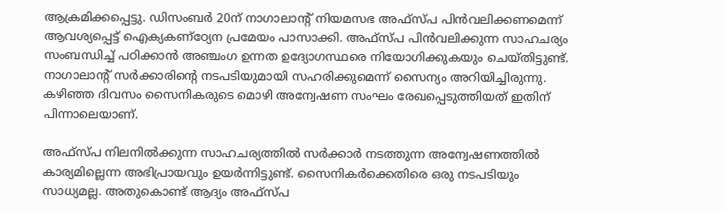ആക്രമിക്കപ്പെട്ടു. ഡിസംബര്‍ 20ന് നാഗാലാന്റ് നിയമസഭ അഫ്‌സ്പ പിന്‍വലിക്കണമെന്ന് ആവശ്യപ്പെട്ട് ഐക്യകണ്‌ഠ്യേന പ്രമേയം പാസാക്കി. അഫ്‌സ്പ പിന്‍വലിക്കുന്ന സാഹചര്യം സംബന്ധിച്ച് പഠിക്കാന്‍ അഞ്ചംഗ ഉന്നത ഉദ്യോഗസ്ഥരെ നിയോഗിക്കുകയും ചെയ്തിട്ടുണ്ട്. നാഗാലാന്റ് സര്‍ക്കാരിന്റെ നടപടിയുമായി സഹരിക്കുമെന്ന് സൈന്യം അറിയിച്ചിരുന്നു. കഴിഞ്ഞ ദിവസം സൈനികരുടെ മൊഴി അന്വേഷണ സംഘം രേഖപ്പെടുത്തിയത് ഇതിന് പിന്നാലെയാണ്.

അഫ്‌സ്പ നിലനില്‍ക്കുന്ന സാഹചര്യത്തില്‍ സര്‍ക്കാര്‍ നടത്തുന്ന അന്വേഷണത്തില്‍ കാര്യമില്ലെന്ന അഭിപ്രായവും ഉയര്‍ന്നിട്ടുണ്ട്. സൈനികര്‍ക്കെതിരെ ഒരു നടപടിയും സാധ്യമല്ല. അതുകൊണ്ട് ആദ്യം അഫ്‌സ്പ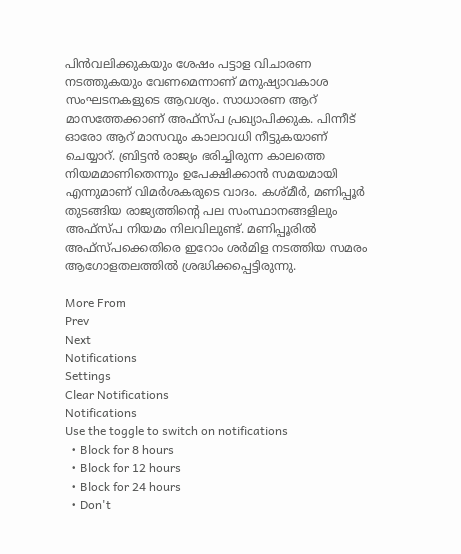പിന്‍വലിക്കുകയും ശേഷം പട്ടാള വിചാരണ നടത്തുകയും വേണമെന്നാണ് മനുഷ്യാവകാശ സംഘടനകളുടെ ആവശ്യം. സാധാരണ ആറ് മാസത്തേക്കാണ് അഫ്‌സ്പ പ്രഖ്യാപിക്കുക. പിന്നീട് ഓരോ ആറ് മാസവും കാലാവധി നീട്ടുകയാണ് ചെയ്യാറ്. ബ്രിട്ടന്‍ രാജ്യം ഭരിച്ചിരുന്ന കാലത്തെ നിയമമാണിതെന്നും ഉപേക്ഷിക്കാന്‍ സമയമായി എന്നുമാണ് വിമര്‍ശകരുടെ വാദം. കശ്മീര്‍, മണിപ്പൂര്‍ തുടങ്ങിയ രാജ്യത്തിന്റെ പല സംസ്ഥാനങ്ങളിലും അഫ്‌സ്പ നിയമം നിലവിലുണ്ട്. മണിപ്പൂരില്‍ അഫ്‌സ്പക്കെതിരെ ഇറോം ശര്‍മിള നടത്തിയ സമരം ആഗോളതലത്തില്‍ ശ്രദ്ധിക്കപ്പെട്ടിരുന്നു.

More From
Prev
Next
Notifications
Settings
Clear Notifications
Notifications
Use the toggle to switch on notifications
  • Block for 8 hours
  • Block for 12 hours
  • Block for 24 hours
  • Don't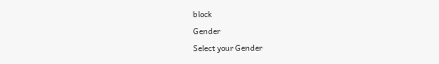block
Gender
Select your Gender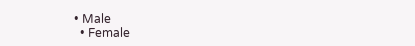• Male
  • Female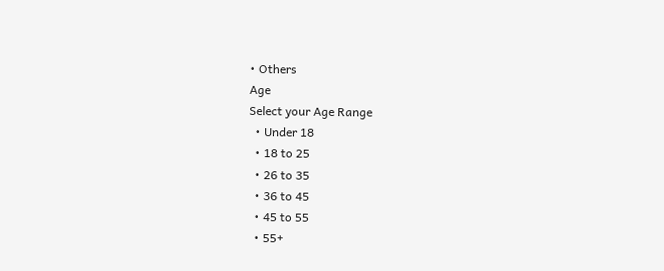• Others
Age
Select your Age Range
  • Under 18
  • 18 to 25
  • 26 to 35
  • 36 to 45
  • 45 to 55
  • 55+